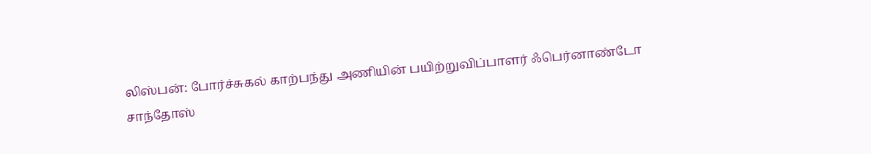லிஸ்பன்: போர்ச்சுகல் காற்பந்து அணியின் பயிற்றுவிப்பாளர் ஃபெர்னாண்டோ சாந்தோஸ்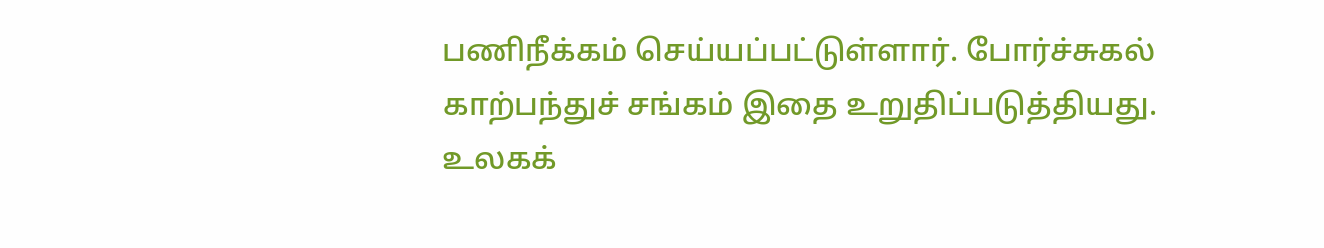பணிநீக்கம் செய்யப்பட்டுள்ளார். போர்ச்சுகல் காற்பந்துச் சங்கம் இதை உறுதிப்படுத்தியது.
உலகக்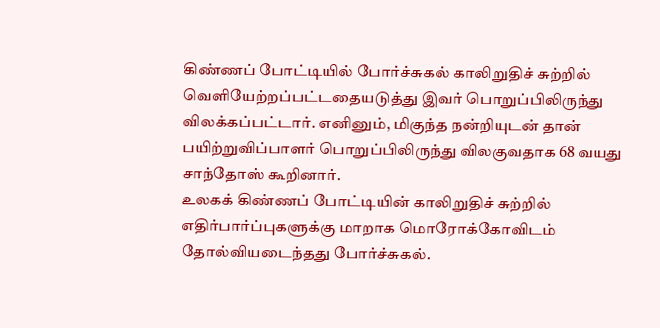கிண்ணப் போட்டியில் போர்ச்சுகல் காலிறுதிச் சுற்றில் வெளியேற்றப்பட்டதையடுத்து இவர் பொறுப்பிலிருந்து விலக்கப்பட்டார். எனினும், மிகுந்த நன்றியுடன் தான் பயிற்றுவிப்பாளர் பொறுப்பிலிருந்து விலகுவதாக 68 வயது சாந்தோஸ் கூறினார்.
உலகக் கிண்ணப் போட்டியின் காலிறுதிச் சுற்றில் எதிர்பார்ப்புகளுக்கு மாறாக மொரோக்கோவிடம் தோல்வியடைந்தது போர்ச்சுகல்.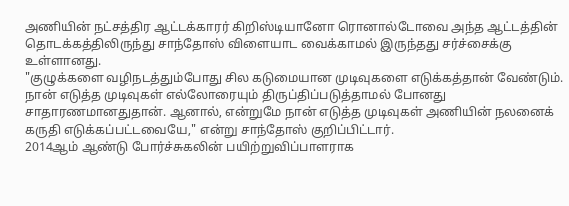அணியின் நட்சத்திர ஆட்டக்காரர் கிறிஸ்டியானோ ரொனால்டோவை அந்த ஆட்டத்தின் தொடக்கத்திலிருந்து சாந்தோஸ் விளையாட வைக்காமல் இருந்தது சர்ச்சைக்கு உள்ளானது.
"குழுக்களை வழிநடத்தும்போது சில கடுமையான முடிவுகளை எடுக்கத்தான் வேண்டும். நான் எடுத்த முடிவுகள் எல்லோரையும் திருப்திப்படுத்தாமல் போனது சாதாரணமானதுதான். ஆனால், என்றுமே நான் எடுத்த முடிவுகள் அணியின் நலனைக் கருதி எடுக்கப்பட்டவையே," என்று சாந்தோஸ் குறிப்பிட்டார்.
2014ஆம் ஆண்டு போர்ச்சுகலின் பயிற்றுவிப்பாளராக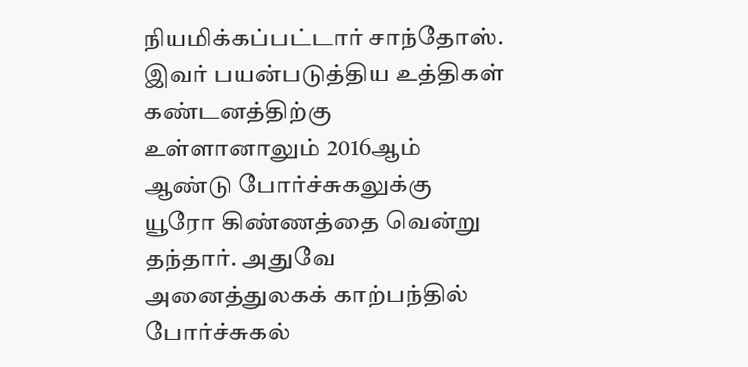நியமிக்கப்பட்டார் சாந்தோஸ். இவர் பயன்படுத்திய உத்திகள் கண்டனத்திற்கு உள்ளானாலும் 2016ஆம் ஆண்டு போர்ச்சுகலுக்கு யூரோ கிண்ணத்தை வென்று தந்தார். அதுவே அனைத்துலகக் காற்பந்தில் போர்ச்சுகல்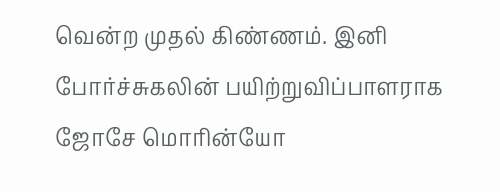வென்ற முதல் கிண்ணம். இனி போர்ச்சுகலின் பயிற்றுவிப்பாளராக ஜோசே மொரின்யோ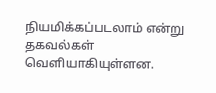நியமிக்கப்படலாம் என்று தகவல்கள் வெளியாகியுள்ளன.